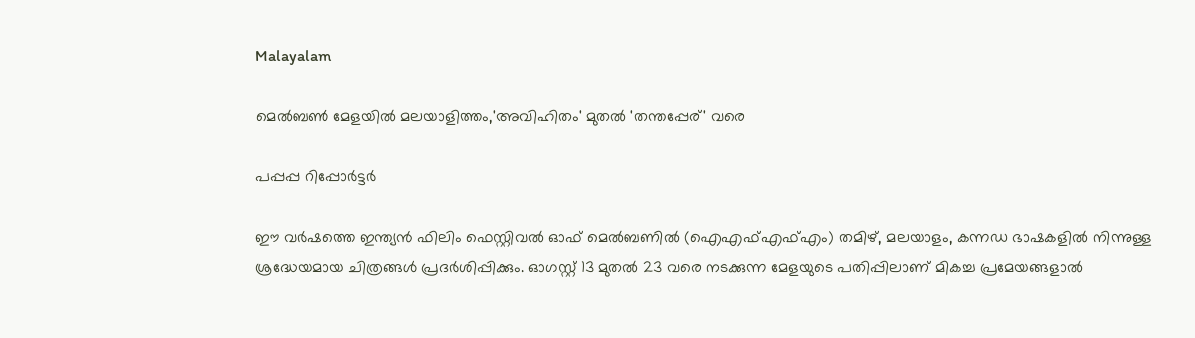Malayalam

മെൽബൺ മേളയിൽ മലയാളിത്തം,'അവിഹിതം' മുതൽ 'തന്തപ്പേര്' വരെ

പപ്പപ്പ റിപ്പോര്‍ട്ടര്‍

ഈ വര്‍ഷത്തെ ഇന്ത്യന്‍ ഫിലിം ഫെസ്റ്റിവല്‍ ഓഫ് മെല്‍ബണില്‍ (ഐഎഫ്എഫ്എം) തമിഴ്, മലയാളം, കന്നഡ ഭാഷകളില്‍ നിന്നുള്ള ശ്രദ്ധേയമായ ചിത്രങ്ങള്‍ പ്രദര്‍ശിപ്പിക്കും. ഓഗസ്റ്റ് 13 മുതല്‍ 23 വരെ നടക്കുന്ന മേളയുടെ പതിപ്പിലാണ് മികച്ച പ്രമേയങ്ങളാല്‍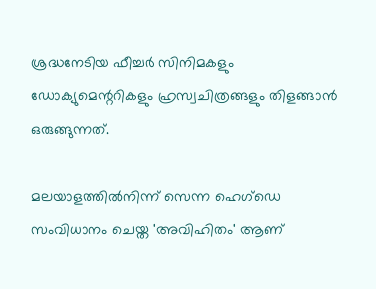ശ്രദ്ധനേടിയ ഫീച്ചര്‍ സിനിമകളും ഡോക്യുമെന്ററികളും ഹ്രസ്വചിത്രങ്ങളും തിളങ്ങാന്‍ ഒരുങ്ങുന്നത്.

മലയാളത്തില്‍നിന്ന് സെന്ന ഹെഗ്‌ഡെ സംവിധാനം ചെയ്ത 'അവിഹിതം' ആണ്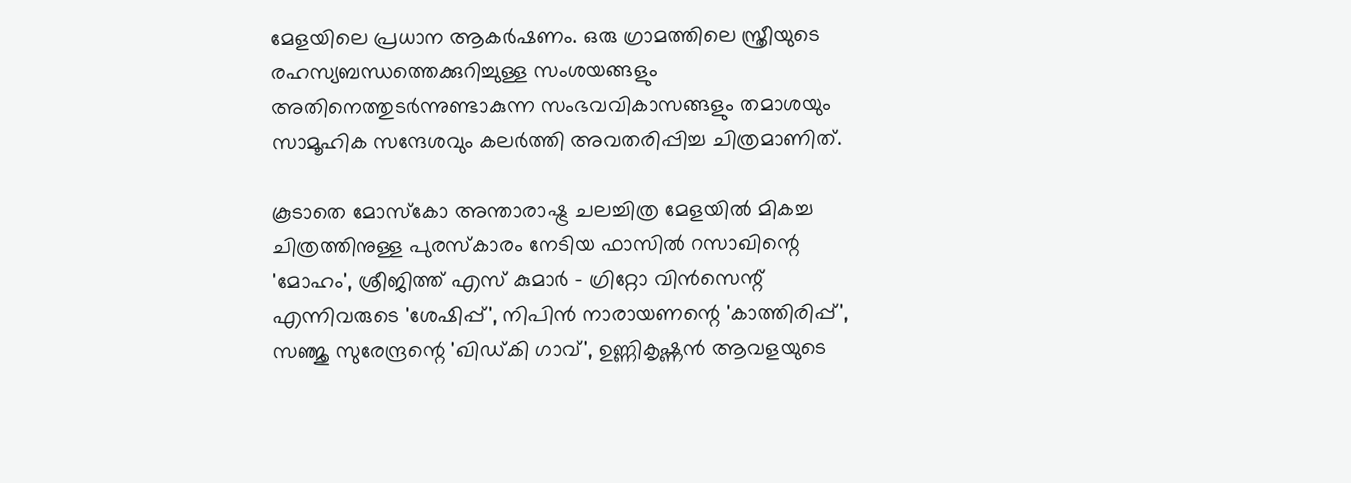മേളയിലെ പ്രധാന ആകര്‍ഷണം. ഒരു ഗ്രാമത്തിലെ സ്ത്രീയുടെ രഹസ്യബന്ധത്തെക്കുറിച്ചുള്ള സംശയങ്ങളും അതിനെത്തുടര്‍ന്നുണ്ടാകുന്ന സംഭവവികാസങ്ങളും തമാശയും സാമൂഹിക സന്ദേശവും കലര്‍ത്തി അവതരിപ്പിച്ച ചിത്രമാണിത്.

കൂടാതെ മോസ്‌കോ അന്താരാഷ്ട്ര ചലച്ചിത്ര മേളയില്‍ മികച്ച ചിത്രത്തിനുള്ള പുരസ്‌കാരം നേടിയ ഫാസില്‍ റസാഖിന്റെ 'മോഹം', ശ്രീജിത്ത് എസ് കുമാര്‍ - ഗ്രിറ്റോ വിന്‍സെന്റ് എന്നിവരുടെ 'ശേഷിപ്പ്', നിപിന്‍ നാരായണന്റെ 'കാത്തിരിപ്പ്', സഞ്ജു സുരേന്ദ്രന്റെ 'ഖിഡ്കി ഗാവ്', ഉണ്ണികൃഷ്ണന്‍ ആവളയുടെ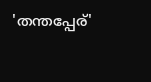'തന്തപ്പേര്'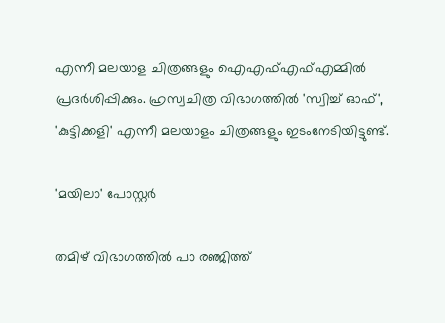എന്നീ മലയാള ചിത്രങ്ങളും ഐഎഫ്എഫ്എമ്മില്‍ പ്രദര്‍ശിപ്പിക്കും. ഹ്രസ്വചിത്ര വിഭാഗത്തില്‍ 'സ്വിച്ച് ഓഫ്', 'കുട്ടിക്കളി' എന്നീ മലയാളം ചിത്രങ്ങളും ഇടംനേടിയിട്ടുണ്ട്.

'മയിലാ' പോസ്റ്റർ

തമിഴ് വിഭാഗത്തില്‍ പാ രഞ്ജിത്ത്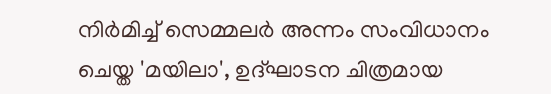നിര്‍മിച്ച് സെമ്മലര്‍ അന്നം സംവിധാനം ചെയ്ത 'മയിലാ', ഉദ്ഘാടന ചിത്രമായ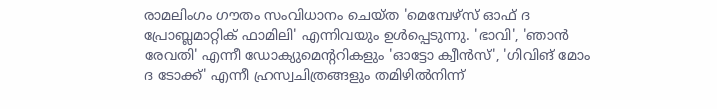രാമലിംഗം ഗൗതം സംവിധാനം ചെയ്ത 'മെമ്പേഴ്‌സ് ഓഫ് ദ പ്രോബ്ലമാറ്റിക് ഫാമിലി' എന്നിവയും ഉള്‍പ്പെടുന്നു. 'ഭാവി', 'ഞാന്‍ രേവതി' എന്നീ ഡോക്യുമെന്ററികളും 'ഓട്ടോ ക്വീന്‍സ്', 'ഗിവിങ് മോം ദ ടോക്ക്' എന്നീ ഹ്രസ്വചിത്രങ്ങളും തമിഴില്‍നിന്ന്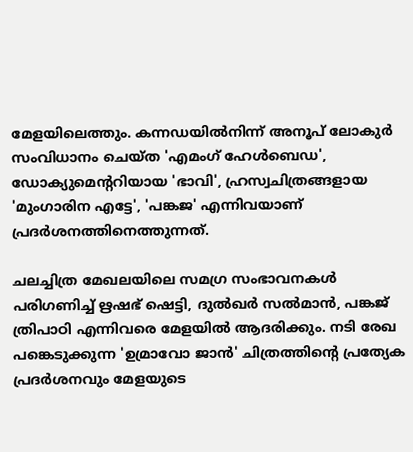മേളയിലെത്തും. കന്നഡയില്‍നിന്ന് അനൂപ് ലോകുര്‍ സംവിധാനം ചെയ്ത 'എമംഗ് ഹേള്‍ബെഡ', ഡോക്യുമെന്ററിയായ 'ഭാവി', ഹ്രസ്വചിത്രങ്ങളായ 'മുംഗാരിന എട്ടേ', 'പങ്കജ' എന്നിവയാണ് പ്രദര്‍ശനത്തിനെത്തുന്നത്.

ചലച്ചിത്ര മേഖലയിലെ സമഗ്ര സംഭാവനകള്‍ പരിഗണിച്ച് ഋഷഭ് ഷെട്ടി, ദുല്‍ഖര്‍ സല്‍മാന്‍, പങ്കജ് ത്രിപാഠി എന്നിവരെ മേളയില്‍ ആദരിക്കും. നടി രേഖ പങ്കെടുക്കുന്ന 'ഉമ്രാവോ ജാന്‍' ചിത്രത്തിന്റെ പ്രത്യേക പ്രദര്‍ശനവും മേളയുടെ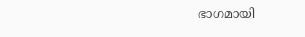ഭാഗമായി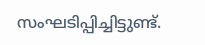സംഘടിപ്പിച്ചിട്ടുണ്ട്.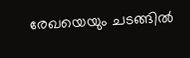രേഖയെയും ചടങ്ങില്‍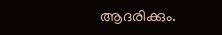ആദരിക്കും.